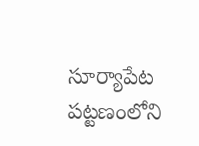సూర్యాపేట పట్టణంలోని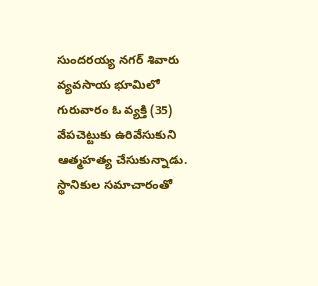సుందరయ్య నగర్ శివారు వ్యవసాయ భూమిలో గురువారం ఓ వ్యక్తి (35) వేపచెట్టుకు ఉరివేసుకుని ఆత్మహత్య చేసుకున్నాడు. స్థానికుల సమాచారంతో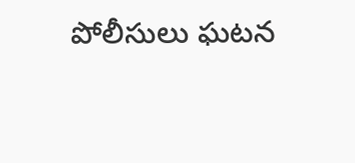పోలీసులు ఘటన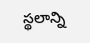స్థలాన్ని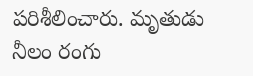పరిశీలించారు. మృతుడు నీలం రంగు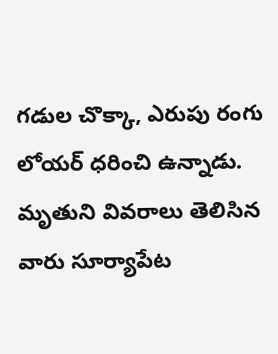గడుల చొక్కా, ఎరుపు రంగు లోయర్ ధరించి ఉన్నాడు. మృతుని వివరాలు తెలిసిన వారు సూర్యాపేట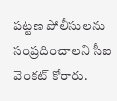పట్టణ పోలీసులను సంప్రదించాలని సీఐ వెంకట్ కోరారు.